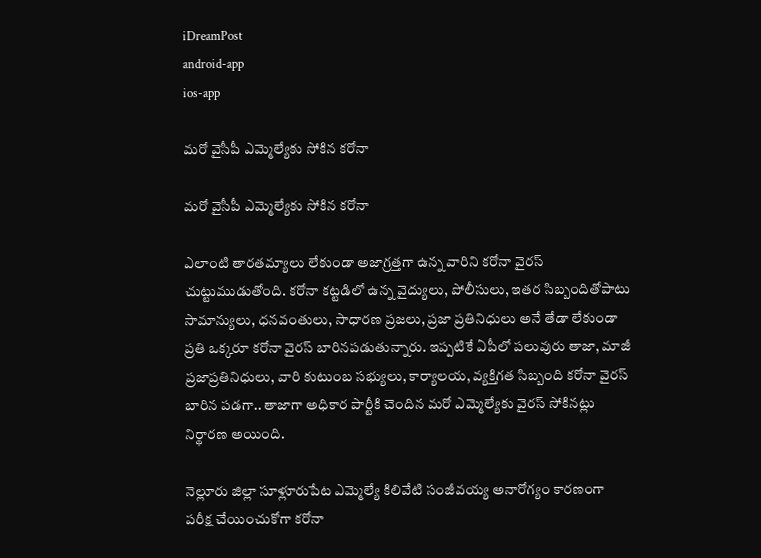iDreamPost
android-app
ios-app

మరో వైసీపీ ఎమ్మెల్యేకు సోకిన కరోనా

మరో వైసీపీ ఎమ్మెల్యేకు సోకిన కరోనా

ఎలాంటి తారతమ్యాలు లేకుండా అజాగ్రత్తగా ఉన్న వారిని కరోనా వైరస్‌ చుట్టుముడుతోంది. కరోనా కట్టడిలో ఉన్న వైద్యులు, పోలీసులు, ఇతర సిబ్బందితోపాటు సామాన్యులు, ధనవంతులు, సాధారణ ప్రజలు, ప్రజా ప్రతినిధులు అనే తేడా లేకుండా ప్రతి ఒక్కరూ కరోనా వైరస్‌ బారినపడుతున్నారు. ఇప్పటికే ఏపీలో పలువురు తాజా, మాజీ ప్రజాప్రతినిధులు, వారి కుటుంబ సభ్యులు, కార్యాలయ, వ్యక్తిగత సిబ్బంది కరోనా వైరస్‌ బారిన పడగా.. తాజాగా అధికార పార్టీకి చెందిన మరో ఎమ్మెల్యేకు వైరస్‌ సోకినట్లు నిర్థారణ అయింది.

నెల్లూరు జిల్లా సూళ్లూరుపేట ఎమ్మెల్యే కిలివేటి సంజీవయ్య అనారోగ్యం కారణంగా పరీక్ష చేయించుకోగా కరోనా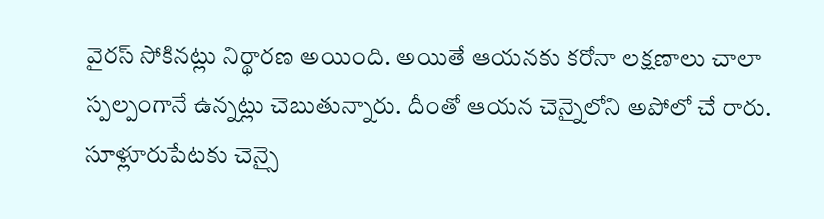వైరస్‌ సోకినట్లు నిర్థారణ అయింది. అయితే ఆయనకు కరోనా లక్షణాలు చాలా స్పల్పంగానే ఉన్నట్లు చెబుతున్నారు. దీంతో ఆయన చెన్నైలోని అపోలో చే రారు. సూళ్లూరుపేటకు చెన్సై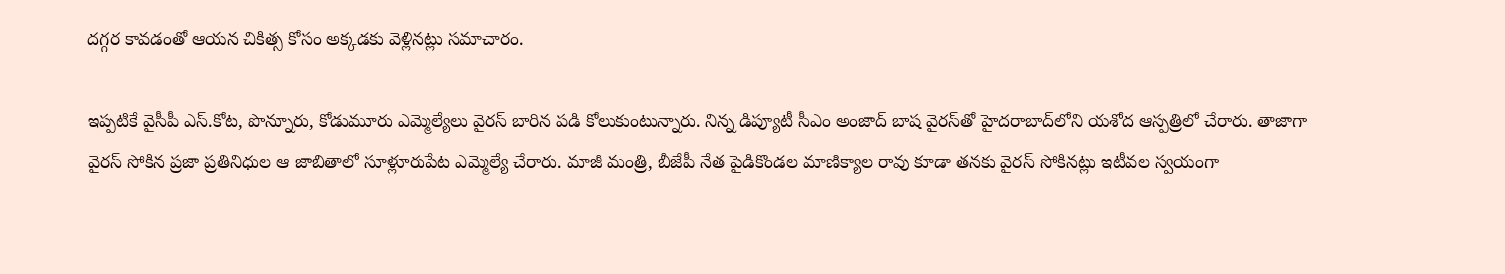దగ్గర కావడంతో ఆయన చికిత్స కోసం అక్కడకు వెళ్లినట్లు సమాచారం.

ఇప్పటికే వైసీపీ ఎస్‌.కోట, పొన్నూరు, కోడుమూరు ఎమ్మెల్యేలు వైరస్‌ బారిన పడి కోలుకుంటున్నారు. నిన్న డిప్యూటీ సీఎం అంజాద్‌ బాష వైరస్‌తో హైదరాబాద్‌లోని యశోద ఆస్పత్రిలో చేరారు. తాజాగా వైరస్‌ సోకిన ప్రజా ప్రతినిధుల ఆ జాబితాలో సూళ్లూరుపేట ఎమ్మెల్యే చేరారు. మాజీ మంత్రి, బీజేపీ నేత పైడికొండల మాణిక్యాల రావు కూడా తనకు వైరస్‌ సోకినట్లు ఇటీవల స్వయంగా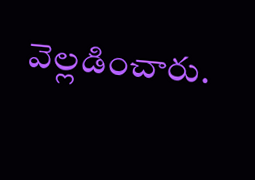వెల్లడించారు.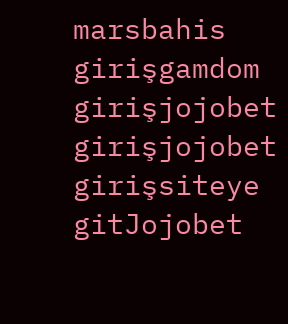marsbahis girişgamdom girişjojobet girişjojobet girişsiteye gitJojobet